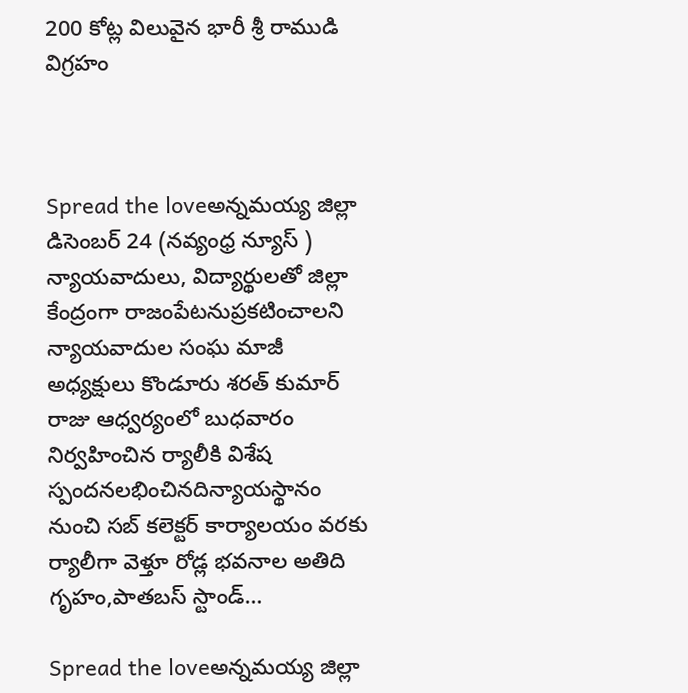200 కోట్ల విలువైన భారీ శ్రీ రాముడి విగ్రహం



Spread the loveఅన్నమయ్య జిల్లా డిసెంబర్ 24 (నవ్యంధ్ర న్యూస్ ) న్యాయవాదులు, విద్యార్థులతో జిల్లా కేంద్రంగా రాజంపేటనుప్రకటించాలని న్యాయవాదుల సంఘ మాజీ అధ్యక్షులు కొండూరు శరత్ కుమార్ రాజు ఆధ్వర్యంలో బుధవారం నిర్వహించిన ర్యాలీకి విశేష స్పందనలభించినదిన్యాయస్థానం నుంచి సబ్ కలెక్టర్ కార్యాలయం వరకు ర్యాలీగా వెళ్తూ రోడ్ల భవనాల అతిది గృహం,పాతబస్ స్టాండ్…

Spread the loveఅన్నమయ్య జిల్లా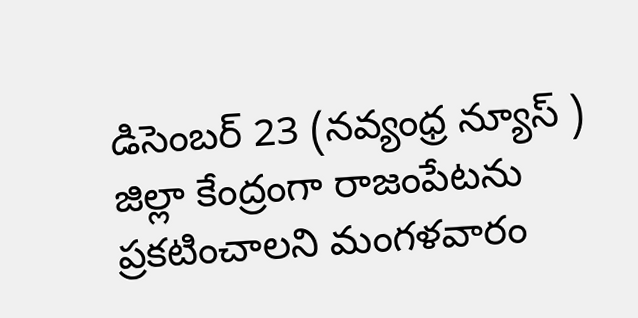డిసెంబర్ 23 (నవ్యంధ్ర న్యూస్ ) జిల్లా కేంద్రంగా రాజంపేటను ప్రకటించాలని మంగళవారం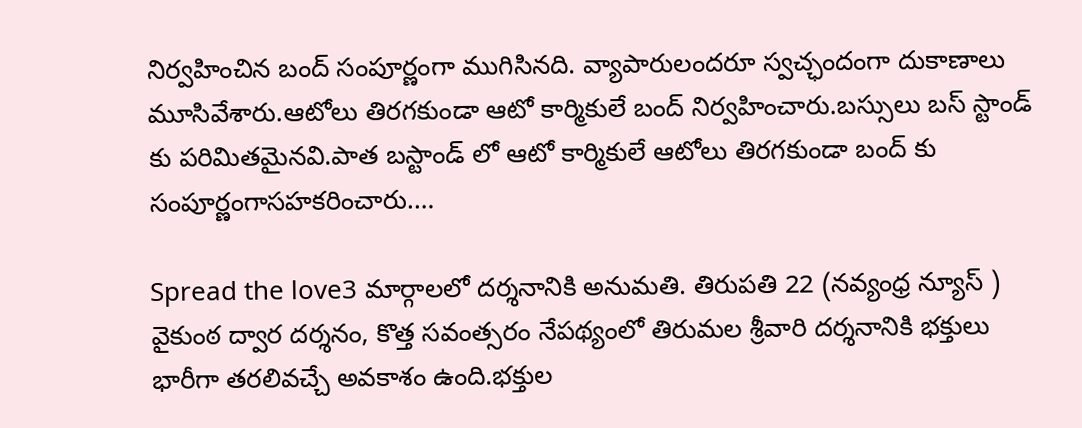నిర్వహించిన బంద్ సంపూర్ణంగా ముగిసినది. వ్యాపారులందరూ స్వచ్ఛందంగా దుకాణాలు మూసివేశారు.ఆటోలు తిరగకుండా ఆటో కార్మికులే బంద్ నిర్వహించారు.బస్సులు బస్ స్టాండ్ కు పరిమితమైనవి.పాత బస్టాండ్ లో ఆటో కార్మికులే ఆటోలు తిరగకుండా బంద్ కు సంపూర్ణంగాసహకరించారు.…

Spread the love3 మార్గాలలో దర్శనానికి అనుమతి. తిరుపతి 22 (నవ్యంధ్ర న్యూస్ ) వైకుంఠ ద్వార దర్శనం, కొత్త సవంత్సరం నేపథ్యంలో తిరుమల శ్రీవారి దర్శనానికి భక్తులు భారీగా తరలివచ్చే అవకాశం ఉంది.భక్తుల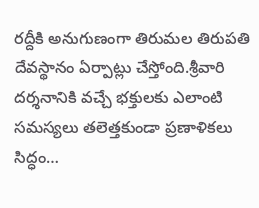రద్దీకి అనుగుణంగా తిరుమల తిరుపతి దేవస్థానం ఏర్పాట్లు చేస్తోంది.శ్రీవారి దర్శనానికి వచ్చే భక్తులకు ఎలాంటి సమస్యలు తలెత్తకుండా ప్రణాళికలు సిద్ధం…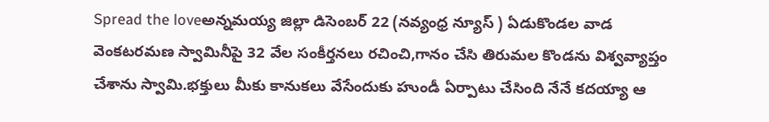Spread the loveఅన్నమయ్య జిల్లా డిసెంబర్ 22 (నవ్యంధ్ర న్యూస్ ) ఏడుకొండల వాడ వెంకటరమణ స్వామినీపై 32 వేల సంకీర్తనలు రచించి,గానం చేసి తిరుమల కొండను విశ్వవ్యాప్తం చేశాను స్వామి.భక్తులు మీకు కానుకలు వేసేందుకు హుండీ ఏర్పాటు చేసింది నేనే కదయ్యా ఆ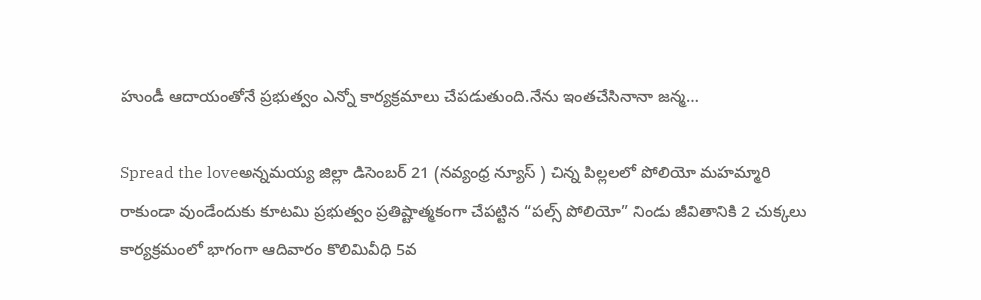హుండీ ఆదాయంతోనే ప్రభుత్వం ఎన్నో కార్యక్రమాలు చేపడుతుంది.నేను ఇంతచేసినానా జన్మ…

Spread the loveఅన్నమయ్య జిల్లా డిసెంబర్ 21 (నవ్యంధ్ర న్యూస్ ) చిన్న పిల్లలలో పోలియో మహమ్మారి రాకుండా వుండేందుకు కూటమి ప్రభుత్వం ప్రతిష్టాత్మకంగా చేపట్టిన “పల్స్ పోలియో” నిండు జీవితానికి 2 చుక్కలు కార్యక్రమంలో భాగంగా ఆదివారం కొలిమివీధి 5వ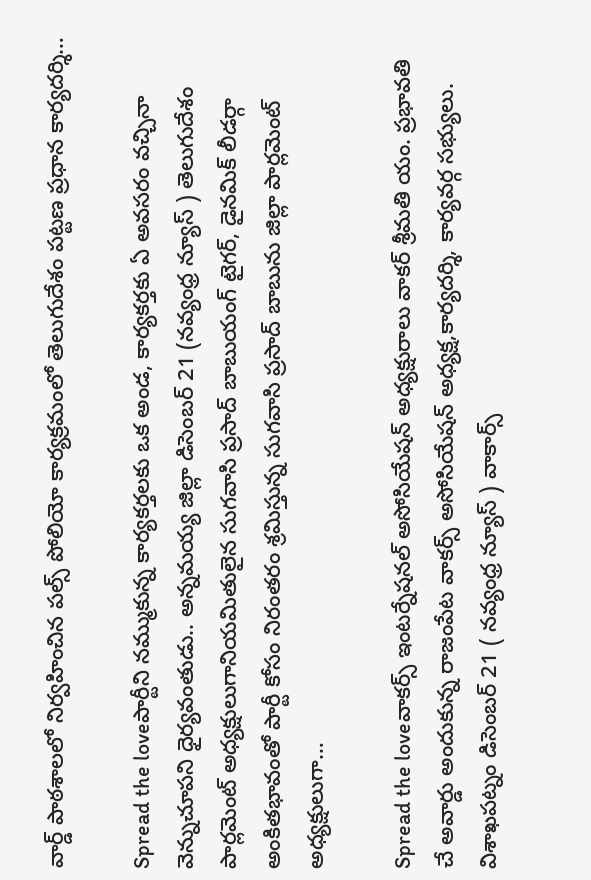వార్డ్ పాఠశాలలో నిర్వహించిన పల్స్ పోలియో కార్యక్రమంలో తెలుగుదేశం పట్టణ ప్రధాన కార్యదర్శి…

Spread the loveపార్టీని నమ్ముకున్న కార్యకర్తలకు ఒక అండ, కార్యకర్తకు ఏ అవసరం వచ్చినా వెన్నుచూపని ధైర్యవంతుడు.. అన్నమయ్య జిల్లా డిసెంబర్ 21 (నవ్యంధ్ర న్యూస్ ) తెలుగుదేశం పార్లమెంట్ అధ్యక్షులుగానియమితులైన సుగవాసి ప్రసాద్ బాబుయంగ్ టైగర్, డైనమిక్ లీడర్గా అంకితభావంతో పార్టీ కోసం నిరంతరం శ్రమిస్తున్న సుగవాసి ప్రసాద్ బాబును జిల్లా పార్లమెంట్ అధ్యక్షులుగా…

Spread the loveవాకర్స్ ఇంటర్నేషనల్ అసోసియేషన్ అధ్యక్షురాలు వాకర్ శ్రీమతి యం. ప్రభావతి చే అవార్డు అందుకున్న రాజంపేట వాకర్స్ అసోసియేషన్ అధ్యక్ష,కార్యదర్శి, కార్యవర్గ సభ్యులు. విశాఖపట్నం డిసెంబర్ 21 ( నవ్యంధ్ర న్యూస్ ) వాకార్స్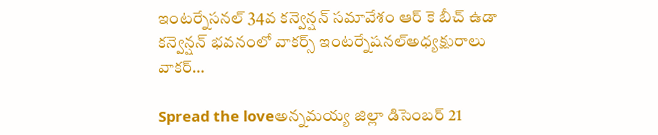ఇంటర్నేసనల్ 34వ కన్వెన్షన్ సమావేశం ఆర్ కె బీచ్ ఉడా కన్వెన్షన్ భవనంలో వాకర్స్ ఇంటర్నేషనల్అధ్యక్షురాలు వాకర్…

Spread the loveఅన్నమయ్య జిల్లా డిసెంబర్ 21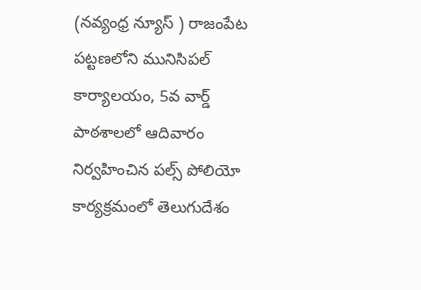(నవ్యంధ్ర న్యూస్ ) రాజంపేట పట్టణలోని మునిసిపల్ కార్యాలయం, 5వ వార్డ్ పాఠశాలలో ఆదివారం నిర్వహించిన పల్స్ పోలియో కార్యక్రమంలో తెలుగుదేశం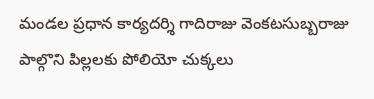మండల ప్రధాన కార్యదర్శి గాదిరాజు వెంకటసుబ్బరాజు పాల్గొని పిల్లలకు పోలియో చుక్కలు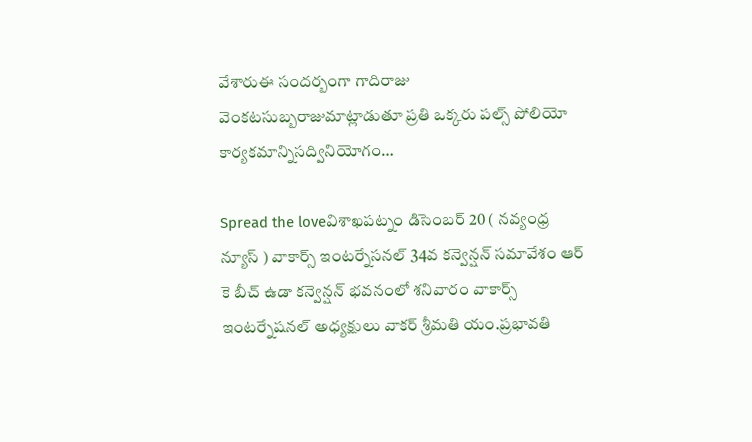వేశారుఈ సందర్బంగా గాదిరాజు వెంకటసుబ్బరాజుమాట్లాడుతూ ప్రతి ఒక్కరు పల్స్ పోలియో కార్యకమాన్నిసద్వినియోగం…

Spread the loveవిశాఖపట్నం డిసెంబర్ 20 ( నవ్యంధ్ర న్యూస్ ) వాకార్స్ ఇంటర్నేసనల్ 34వ కన్వెన్షన్ సమావేశం ఆర్ కె బీచ్ ఉడా కన్వెన్షన్ భవనంలో శనివారం వాకార్స్ ఇంటర్నేషనల్ అధ్యక్షులు వాకర్ శ్రీమతి యం.ప్రభావతి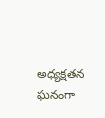అధ్యక్షతన ఘనంగా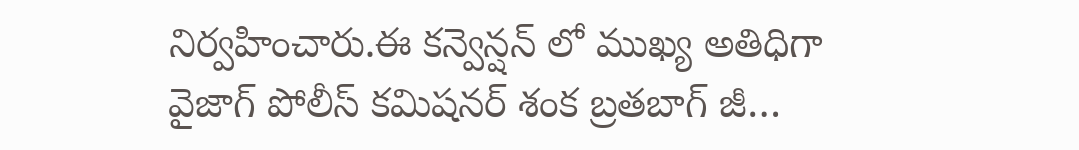నిర్వహించారు.ఈ కన్వెన్షన్ లో ముఖ్య అతిధిగా వైజాగ్ పోలీస్ కమిషనర్ శంక బ్రతబాగ్ జీ…